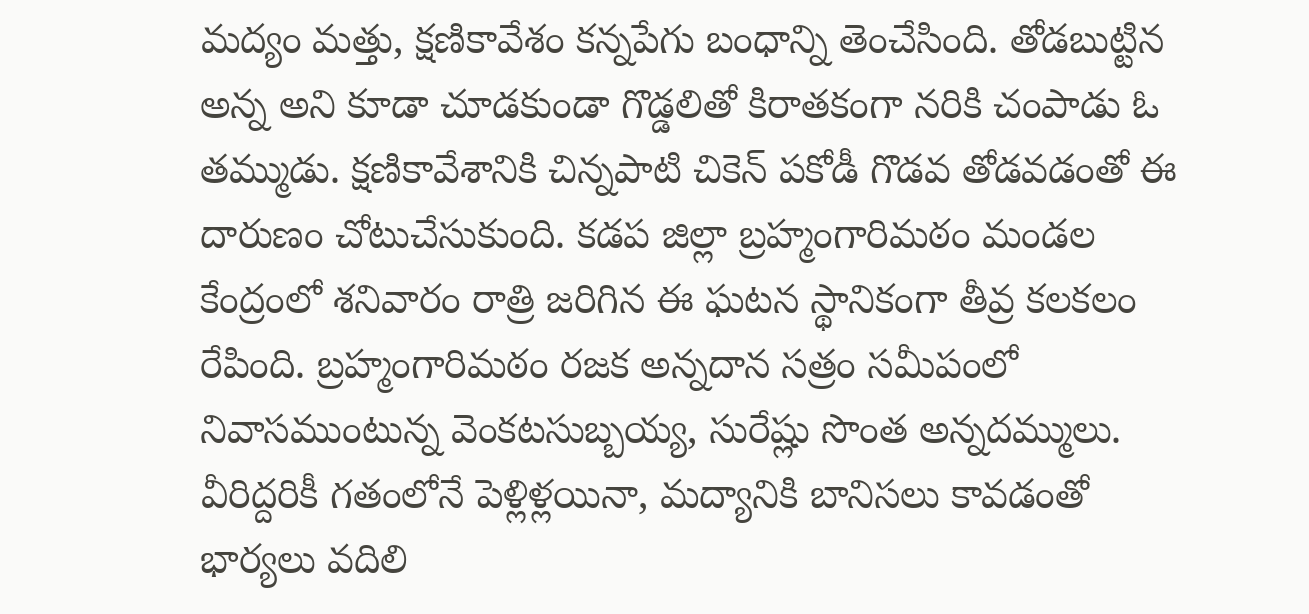మద్యం మత్తు, క్షణికావేశం కన్నపేగు బంధాన్ని తెంచేసింది. తోడబుట్టిన అన్న అని కూడా చూడకుండా గొడ్డలితో కిరాతకంగా నరికి చంపాడు ఓ తమ్ముడు. క్షణికావేశానికి చిన్నపాటి చికెన్ పకోడీ గొడవ తోడవడంతో ఈ దారుణం చోటుచేసుకుంది. కడప జిల్లా బ్రహ్మంగారిమఠం మండల కేంద్రంలో శనివారం రాత్రి జరిగిన ఈ ఘటన స్థానికంగా తీవ్ర కలకలం రేపింది. బ్రహ్మంగారిమఠం రజక అన్నదాన సత్రం సమీపంలో నివాసముంటున్న వెంకటసుబ్బయ్య, సురేష్లు సొంత అన్నదమ్ములు. వీరిద్దరికీ గతంలోనే పెళ్లిళ్లయినా, మద్యానికి బానిసలు కావడంతో భార్యలు వదిలి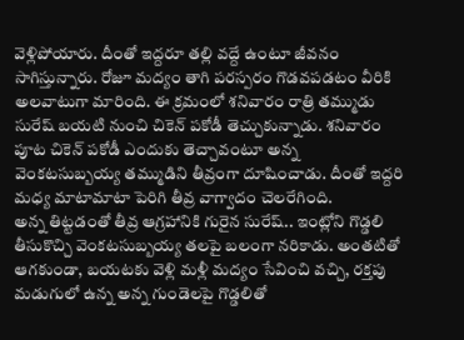వెళ్లిపోయారు. దీంతో ఇద్దరూ తల్లి వద్దే ఉంటూ జీవనం సాగిస్తున్నారు. రోజూ మద్యం తాగి పరస్పరం గొడవపడటం వీరికి అలవాటుగా మారింది. ఈ క్రమంలో శనివారం రాత్రి తమ్ముడు సురేష్ బయటి నుంచి చికెన్ పకోడీ తెచ్చుకున్నాడు. శనివారం పూట చికెన్ పకోడీ ఎందుకు తెచ్చావంటూ అన్న వెంకటసుబ్బయ్య తమ్ముడిని తీవ్రంగా దూషించాడు. దీంతో ఇద్దరి మధ్య మాటామాటా పెరిగి తీవ్ర వాగ్వాదం చెలరేగింది.
అన్న తిట్టడంతో తీవ్ర ఆగ్రహానికి గురైన సురేష్.. ఇంట్లోని గొడ్డలి తీసుకొచ్చి వెంకటసుబ్బయ్య తలపై బలంగా నరికాడు. అంతటితో ఆగకుండా, బయటకు వెళ్లి మళ్లీ మద్యం సేవించి వచ్చి, రక్తపు మడుగులో ఉన్న అన్న గుండెలపై గొడ్డలితో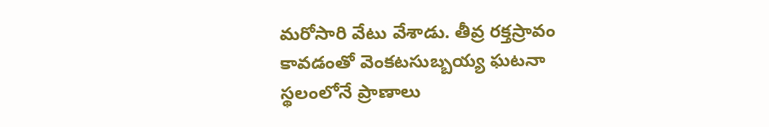మరోసారి వేటు వేశాడు. తీవ్ర రక్తస్రావం కావడంతో వెంకటసుబ్బయ్య ఘటనా స్థలంలోనే ప్రాణాలు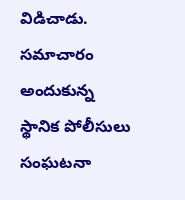విడిచాడు. సమాచారం అందుకున్న స్థానిక పోలీసులు సంఘటనా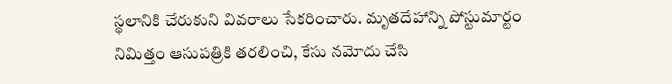స్థలానికి చేరుకుని వివరాలు సేకరించారు. మృతదేహాన్ని పోస్టుమార్టం నిమిత్తం ఆసుపత్రికి తరలించి, కేసు నమోదు చేసి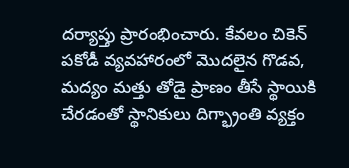దర్యాప్తు ప్రారంభించారు. కేవలం చికెన్ పకోడీ వ్యవహారంలో మొదలైన గొడవ, మద్యం మత్తు తోడై ప్రాణం తీసే స్థాయికి చేరడంతో స్థానికులు దిగ్భ్రాంతి వ్యక్తం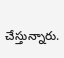చేస్తున్నారు.